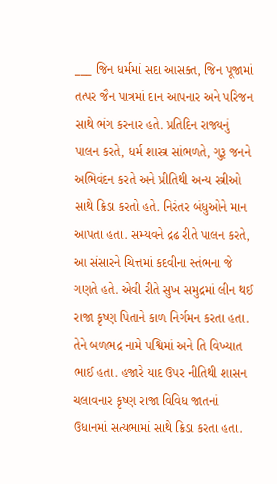___ જિન ધર્મમાં સદા આસક્ત, જિન પૂજામાં તત્પર જૈન પાત્રમાં દાન આપનાર અને પરિજન સાથે ભંગ કરનાર હતે. પ્રતિદિન રાજ્યનું પાલન કરતે, ધર્મ શાસ્ત્ર સાંભળતે, ગુરૂ જનને અભિવંદન કરતે અને પ્રીતિથી અન્ય સ્ત્રીઓ સાથે ક્રિડા કરતો હતે. નિરંતર બંધુઓને માન આપતા હતા. સમ્યવને દ્રઢ રીતે પાલન કરતે, આ સંસારને ચિત્તમાં કદવીના સ્તંભના જે ગણતે હતે. એવી રીતે સુખ સમુદ્રમાં લીન થઈ રાજા કૃષ્ણ પિતાને કાળ નિર્ગમન કરતા હતા. તેને બળભદ્ર નામે પશ્વિમાં અને તિ વિખ્યાત ભાઈ હતા. હજારે યાદ ઉપર નીતિથી શાસન ચલાવનાર કૃષ્ણ રાજા વિવિધ જાતનાં ઉધાનમાં સત્યભામાં સાથે ક્રિડા કરતા હતા.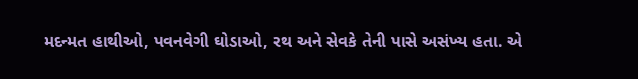મદન્મત હાથીઓ, પવનવેગી ઘોડાઓ, રથ અને સેવકે તેની પાસે અસંખ્ય હતા. એ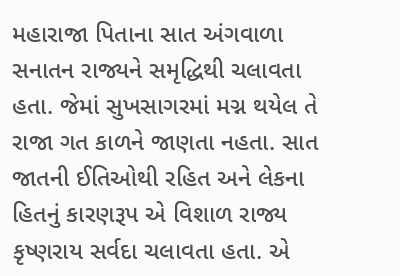મહારાજા પિતાના સાત અંગવાળા સનાતન રાજ્યને સમૃદ્ધિથી ચલાવતા હતા. જેમાં સુખસાગરમાં મગ્ન થયેલ તે રાજા ગત કાળને જાણતા નહતા. સાત જાતની ઈતિઓથી રહિત અને લેકના હિતનું કારણરૂપ એ વિશાળ રાજ્ય કૃષ્ણરાય સર્વદા ચલાવતા હતા. એ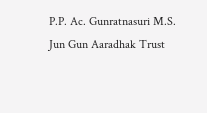P.P. Ac. Gunratnasuri M.S. Jun Gun Aaradhak Trust